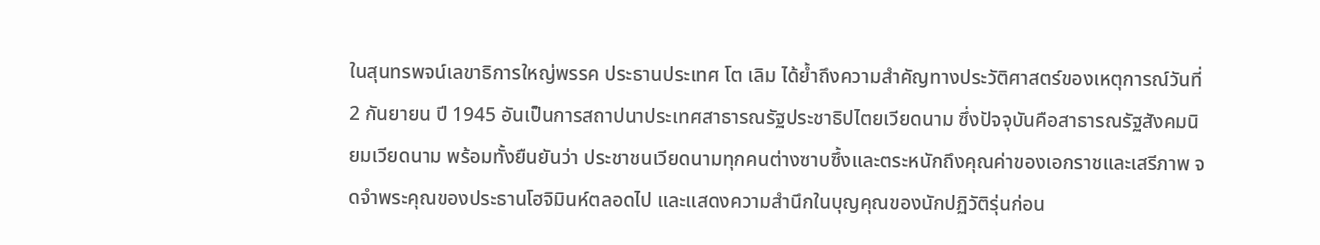ในสุนทรพจน์เลขาธิการใหญ่พรรค ประธานประเทศ โต เลิม ได้ย้ำถึงความสำคัญทางประวัติศาสตร์ของเหตุการณ์วันที่ 2 กันยายน ปี 1945 อันเป็นการสถาปนาประเทศสาธารณรัฐประชาธิปไตยเวียดนาม ซึ่งปัจจุบันคือสาธารณรัฐสังคมนิยมเวียดนาม พร้อมทั้งยืนยันว่า ประชาชนเวียดนามทุกคนต่างซาบซึ้งและตระหนักถึงคุณค่าของเอกราชและเสรีภาพ จดจำพระคุณของประธานโฮจิมินห์ตลอดไป และแสดงความสำนึกในบุญคุณของนักปฏิวัติรุ่นก่อน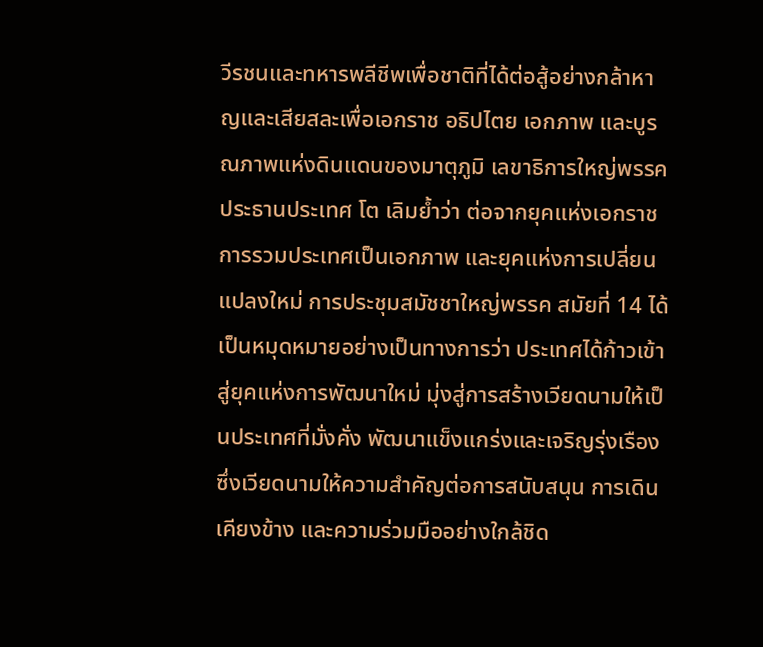วีรชนและทหารพลีชีพเพื่อชาติที่ได้ต่อสู้อย่างกล้าหาญและเสียสละเพื่อเอกราช อธิปไตย เอกภาพ และบูรณภาพแห่งดินแดนของมาตุภูมิ เลขาธิการใหญ่พรรค ประธานประเทศ โต เลิมย้ำว่า ต่อจากยุคแห่งเอกราช การรวมประเทศเป็นเอกภาพ และยุคแห่งการเปลี่ยนแปลงใหม่ การประชุมสมัชชาใหญ่พรรค สมัยที่ 14 ได้เป็นหมุดหมายอย่างเป็นทางการว่า ประเทศได้ก้าวเข้าสู่ยุคแห่งการพัฒนาใหม่ มุ่งสู่การสร้างเวียดนามให้เป็นประเทศที่มั่งคั่ง พัฒนาแข็งแกร่งและเจริญรุ่งเรือง ซึ่งเวียดนามให้ความสำคัญต่อการสนับสนุน การเดินเคียงข้าง และความร่วมมืออย่างใกล้ชิด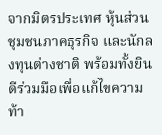จากมิตรประเทศ หุ้นส่วน ชุมชนภาคธุรกิจ และนักลงทุนต่างชาติ พร้อมทั้งยินดีร่วมมือเพื่อแก้ไขความท้า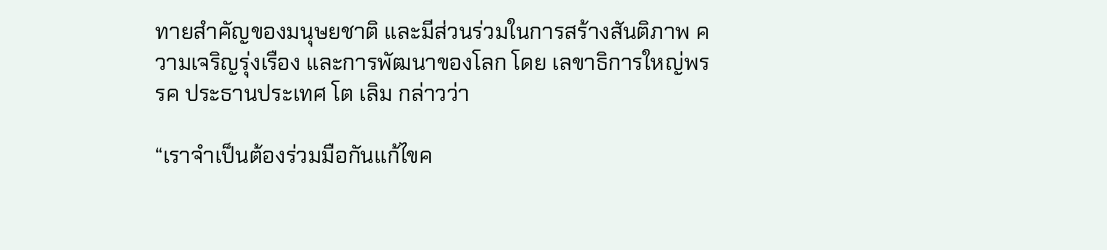ทายสำคัญของมนุษยชาติ และมีส่วนร่วมในการสร้างสันติภาพ ความเจริญรุ่งเรือง และการพัฒนาของโลก โดย เลขาธิการใหญ่พรรค ประธานประเทศ โต เลิม กล่าวว่า

“เราจำเป็นต้องร่วมมือกันแก้ไขค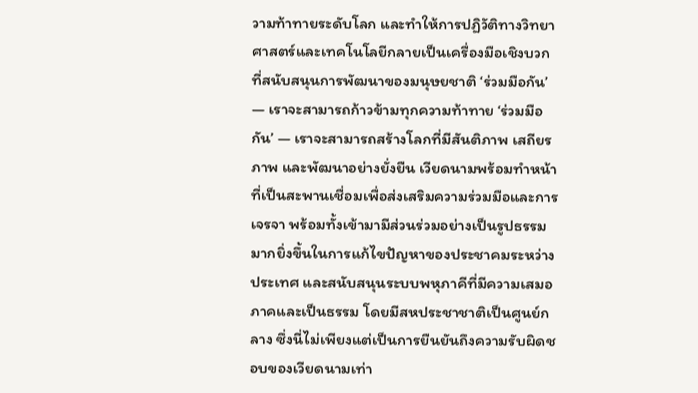วามท้าทายระดับโลก และทำให้การปฏิวัติทางวิทยาศาสตร์และเทคโนโลยีกลายเป็นเครื่องมือเชิงบวกที่สนับสนุนการพัฒนาของมนุษยชาติ ‘ร่วมมือกัน’ — เราจะสามารถก้าวข้ามทุกความท้าทาย ‘ร่วมมือกัน’ — เราจะสามารถสร้างโลกที่มีสันติภาพ เสถียรภาพ และพัฒนาอย่างยั่งยืน เวียดนามพร้อมทำหน้าที่เป็นสะพานเชื่อมเพื่อส่งเสริมความร่วมมือและการเจรจา พร้อมทั้งเข้ามามีส่วนร่วมอย่างเป็นรูปธรรมมากยิ่งขึ้นในการแก้ไขปัญหาของประชาคมระหว่างประเทศ และสนับสนุนระบบพหุภาคีที่มีความเสมอภาคและเป็นธรรม โดยมีสหประชาชาติเป็นศูนย์กลาง ซึ่งนี่ไม่เพียงแต่เป็นการยืนยันถึงความรับผิดชอบของเวียดนามเท่า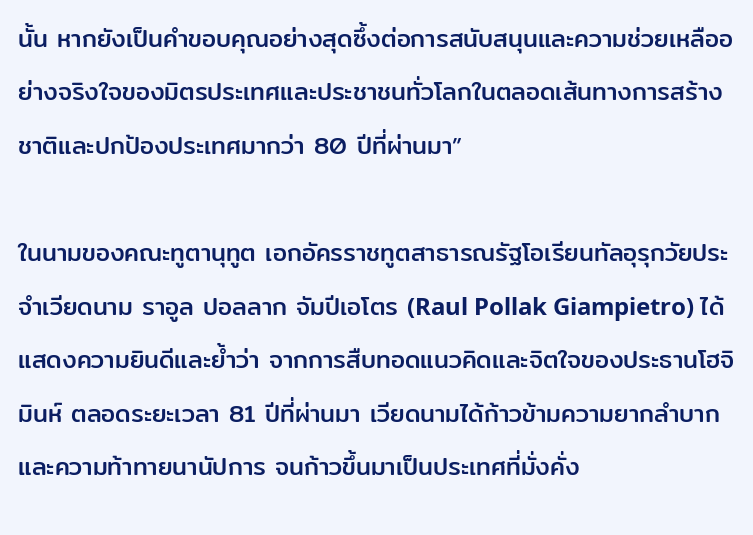นั้น หากยังเป็นคำขอบคุณอย่างสุดซึ้งต่อการสนับสนุนและความช่วยเหลืออย่างจริงใจของมิตรประเทศและประชาชนทั่วโลกในตลอดเส้นทางการสร้างชาติและปกป้องประเทศมากว่า 80 ปีที่ผ่านมา”

ในนามของคณะทูตานุทูต เอกอัครราชทูตสาธารณรัฐโอเรียนทัลอุรุกวัยประจำเวียดนาม ราอูล ปอลลาก จัมปีเอโตร (Raul Pollak Giampietro) ได้แสดงความยินดีและย้ำว่า จากการสืบทอดแนวคิดและจิตใจของประธานโฮจิมินห์ ตลอดระยะเวลา 81 ปีที่ผ่านมา เวียดนามได้ก้าวข้ามความยากลำบากและความท้าทายนานัปการ จนก้าวขึ้นมาเป็นประเทศที่มั่งคั่ง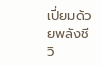เปี่ยมด้วยพลังชีวิ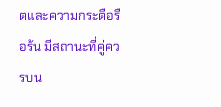ตและความกระตือรือร้น มีสถานะที่คู่ควรบน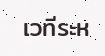เวทีระห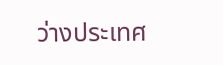ว่างประเทศ